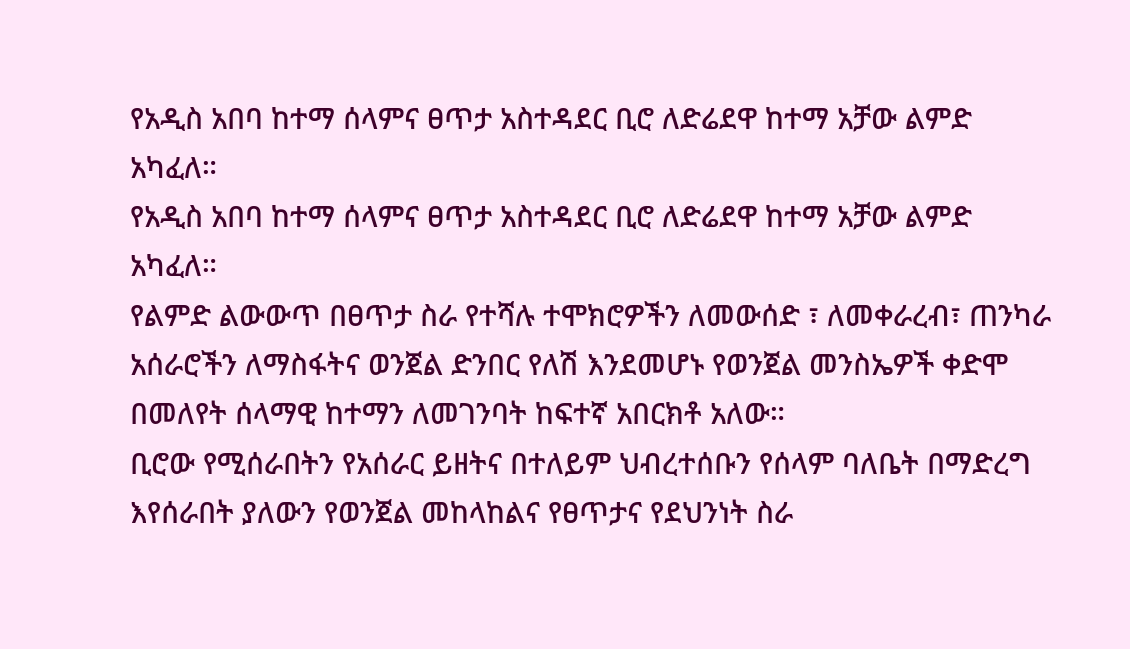የአዲስ አበባ ከተማ ሰላምና ፀጥታ አስተዳደር ቢሮ ለድሬደዋ ከተማ አቻው ልምድ አካፈለ።
የአዲስ አበባ ከተማ ሰላምና ፀጥታ አስተዳደር ቢሮ ለድሬደዋ ከተማ አቻው ልምድ አካፈለ።
የልምድ ልውውጥ በፀጥታ ስራ የተሻሉ ተሞክሮዎችን ለመውሰድ ፣ ለመቀራረብ፣ ጠንካራ አሰራሮችን ለማስፋትና ወንጀል ድንበር የለሽ እንደመሆኑ የወንጀል መንስኤዎች ቀድሞ በመለየት ሰላማዊ ከተማን ለመገንባት ከፍተኛ አበርክቶ አለው።
ቢሮው የሚሰራበትን የአሰራር ይዘትና በተለይም ህብረተሰቡን የሰላም ባለቤት በማድረግ እየሰራበት ያለውን የወንጀል መከላከልና የፀጥታና የደህንነት ስራ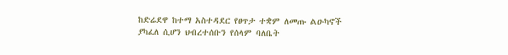ከድሬደዋ ከተማ አስተዳደር የፀጥታ ተቋም ለመጡ ልዑካኖች ያካፈለ ሲሆን ህብረተሰቡን የሰላም ባለቤት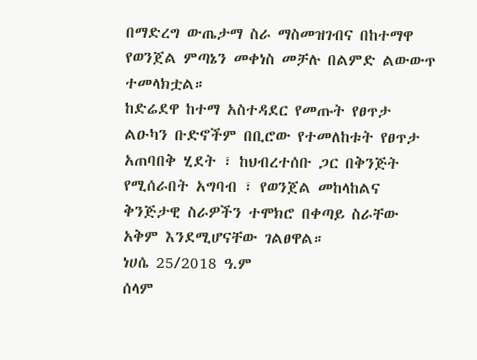በማድረግ ውጤታማ ስራ ማስመዝገብና በከተማዋ የወንጀል ምጣኔን መቀነስ መቻሉ በልምድ ልውውጥ ተመላክቷል።
ከድሬደዋ ከተማ አስተዳደር የመጡት የፀጥታ ልዑካን ቡድኖችም በቢሮው የተመለከቱት የፀጥታ አጠባበቅ ሂደት ፣ ከህብረተሰቡ ጋር በቅንጅት የሚሰራበት አግባብ ፣ የወንጀል መከላከልና ቅንጅታዊ ስራዎችን ተሞክሮ በቀጣይ ስራቸው አቅም እንደሚሆናቸው ገልፀዋል።
ነሀሴ 25/2018 ዓ.ም
ሰላም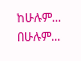ከሁሉም... በሁሉም...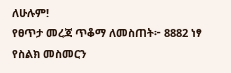ለሁሉም!
የፀጥታ መረጃ ጥቆማ ለመስጠት፦ 8882 ነፃ የስልክ መስመርን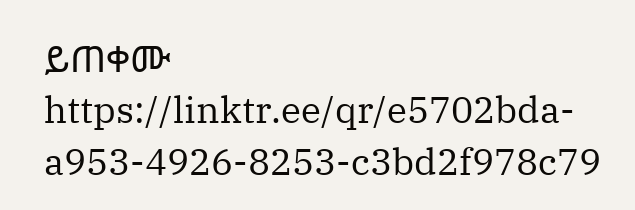ይጠቀሙ
https://linktr.ee/qr/e5702bda-a953-4926-8253-c3bd2f978c79